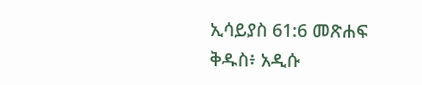ኢሳይያስ 61:6 መጽሐፍ ቅዱስ፥ አዲሱ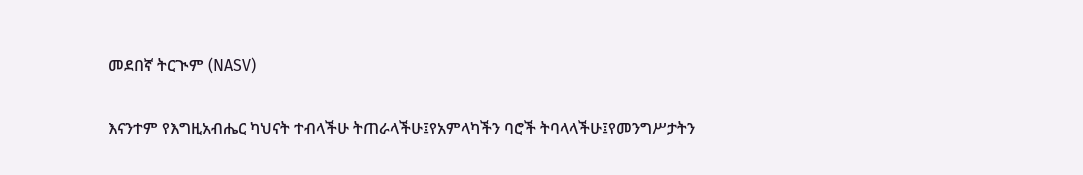መደበኛ ትርጒም (NASV)

እናንተም የእግዚአብሔር ካህናት ተብላችሁ ትጠራላችሁ፤የአምላካችን ባሮች ትባላላችሁ፤የመንግሥታትን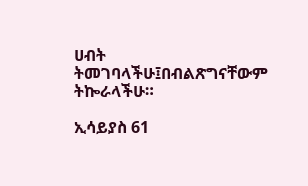ሀብት ትመገባላችሁ፤በብልጽግናቸውም ትኰራላችሁ።

ኢሳይያስ 61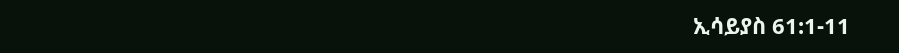ኢሳይያስ 61:1-11